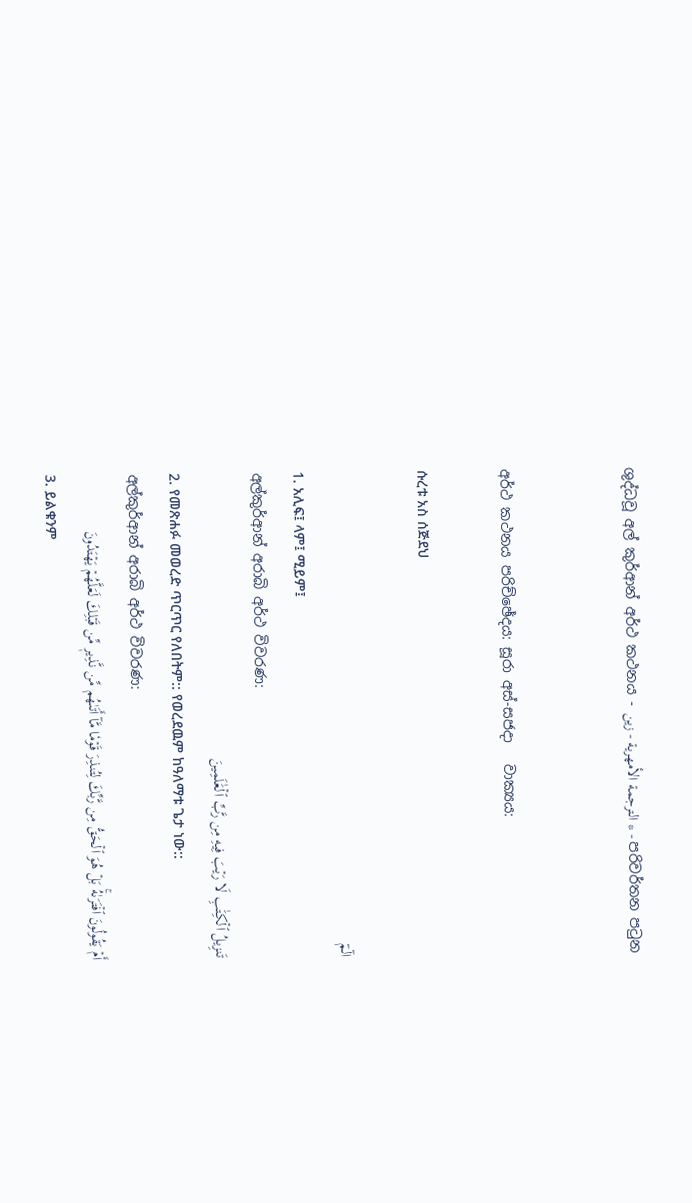ශුද්ධවූ අල් කුර්ආන් අර්ථ කථනය - الترجمة الأمهرية - زين * - පරිවර්තන පටුන


අර්ථ කථනය පරිච්ඡේදය: සූරා අස්-සජදා   වාක්‍යය:

ሱረቱ አስ ሰጅደህ

الٓمٓ
1. አሊፍ፤ ላም፤ ሚይም፤
අල්කුර්ආන් අරාබි අර්ථ විවරණ:
تَنزِيلُ ٱلۡكِتَٰبِ لَا رَيۡبَ فِيهِ مِن رَّبِّ ٱلۡعَٰلَمِينَ
2. የመጽሐፉ መወረድ ጥርጥር የለበትም:: የወረደዉም ከዓለማቱ ጌታ ነው::
අල්කුර්ආන් අරාබි අර්ථ විවරණ:
أَمۡ يَقُولُونَ ٱفۡتَرَىٰهُۚ بَلۡ هُوَ ٱلۡحَقُّ مِن رَّبِّكَ لِتُنذِرَ قَوۡمٗا مَّآ أَتَىٰهُم مِّن نَّذِيرٖ مِّن قَبۡلِكَ لَعَلَّهُمۡ يَهۡتَدُونَ
3. ይልቁንም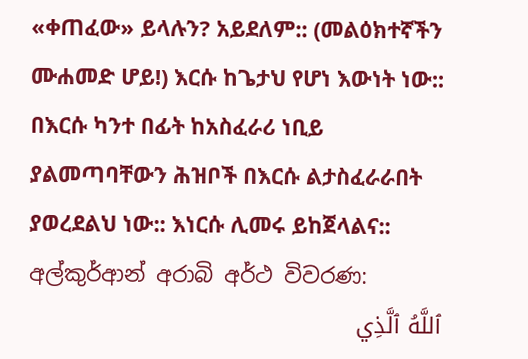«ቀጠፈው» ይላሉን? አይደለም:: (መልዕክተኛችን ሙሐመድ ሆይ!) እርሱ ከጌታህ የሆነ እውነት ነው:: በእርሱ ካንተ በፊት ከአስፈራሪ ነቢይ ያልመጣባቸውን ሕዝቦች በእርሱ ልታስፈራራበት ያወረደልህ ነው:: እነርሱ ሊመሩ ይከጀላልና::
අල්කුර්ආන් අරාබි අර්ථ විවරණ:
ٱللَّهُ ٱلَّذِي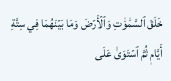خَلَقَ ٱلسَّمَٰوَٰتِ وَٱلۡأَرۡضَ وَمَا بَيۡنَهُمَا فِي سِتَّةِ أَيَّامٖ ثُمَّ ٱسۡتَوَىٰ عَلَى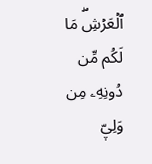ٱلۡعَرۡشِۖ مَا لَكُم مِّن دُونِهِۦ مِن وَلِيّٖ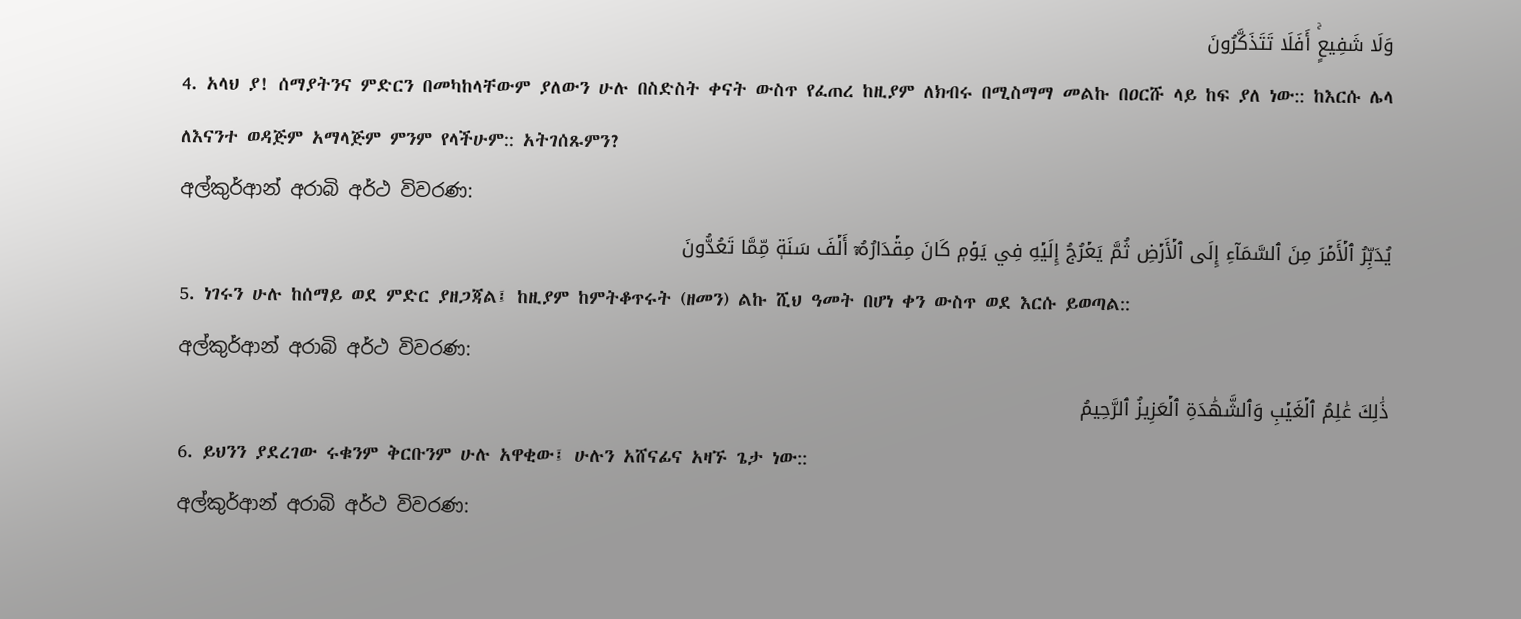وَلَا شَفِيعٍۚ أَفَلَا تَتَذَكَّرُونَ
4. አላህ ያ! ሰማያትንና ምድርን በመካከላቸውም ያለውን ሁሉ በስድስት ቀናት ውስጥ የፈጠረ ከዚያም ለክብሩ በሚስማማ መልኩ በዐርሹ ላይ ከፍ ያለ ነው:: ከእርሱ ሌላ ለእናንተ ወዳጅም አማላጅም ምንም የላችሁም:: አትገሰጹምን?
අල්කුර්ආන් අරාබි අර්ථ විවරණ:
يُدَبِّرُ ٱلۡأَمۡرَ مِنَ ٱلسَّمَآءِ إِلَى ٱلۡأَرۡضِ ثُمَّ يَعۡرُجُ إِلَيۡهِ فِي يَوۡمٖ كَانَ مِقۡدَارُهُۥٓ أَلۡفَ سَنَةٖ مِّمَّا تَعُدُّونَ
5. ነገሩን ሁሉ ከሰማይ ወደ ምድር ያዘጋጃል፤ ከዚያም ከምትቆጥሩት (ዘመን) ልኩ ሺህ ዓመት በሆነ ቀን ውስጥ ወደ እርሱ ይወጣል::
අල්කුර්ආන් අරාබි අර්ථ විවරණ:
ذَٰلِكَ عَٰلِمُ ٱلۡغَيۡبِ وَٱلشَّهَٰدَةِ ٱلۡعَزِيزُ ٱلرَّحِيمُ
6. ይህንን ያደረገው ሩቁንም ቅርቡንም ሁሉ አዋቂው፤ ሁሉን አሸናፊና አዛኙ ጌታ ነው::
අල්කුර්ආන් අරාබි අර්ථ විවරණ: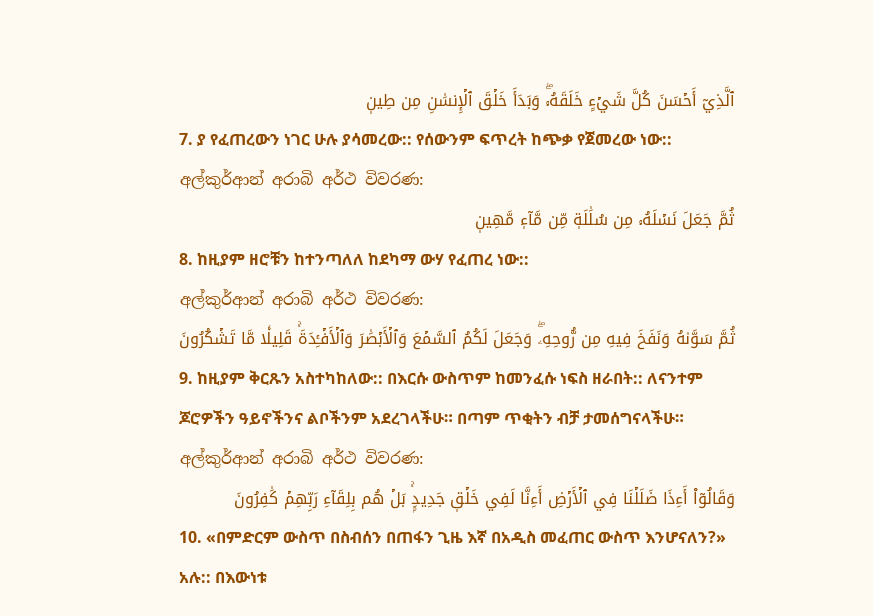ٱلَّذِيٓ أَحۡسَنَ كُلَّ شَيۡءٍ خَلَقَهُۥۖ وَبَدَأَ خَلۡقَ ٱلۡإِنسَٰنِ مِن طِينٖ
7. ያ የፈጠረውን ነገር ሁሉ ያሳመረው:: የሰውንም ፍጥረት ከጭቃ የጀመረው ነው::
අල්කුර්ආන් අරාබි අර්ථ විවරණ:
ثُمَّ جَعَلَ نَسۡلَهُۥ مِن سُلَٰلَةٖ مِّن مَّآءٖ مَّهِينٖ
8. ከዚያም ዘሮቹን ከተንጣለለ ከደካማ ውሃ የፈጠረ ነው::
අල්කුර්ආන් අරාබි අර්ථ විවරණ:
ثُمَّ سَوَّىٰهُ وَنَفَخَ فِيهِ مِن رُّوحِهِۦۖ وَجَعَلَ لَكُمُ ٱلسَّمۡعَ وَٱلۡأَبۡصَٰرَ وَٱلۡأَفۡـِٔدَةَۚ قَلِيلٗا مَّا تَشۡكُرُونَ
9. ከዚያም ቅርጹን አስተካከለው:: በእርሱ ውስጥም ከመንፈሱ ነፍስ ዘራበት:: ለናንተም ጆሮዎችን ዓይኖችንና ልቦችንም አደረገላችሁ። በጣም ጥቂትን ብቻ ታመሰግናላችሁ።
අල්කුර්ආන් අරාබි අර්ථ විවරණ:
وَقَالُوٓاْ أَءِذَا ضَلَلۡنَا فِي ٱلۡأَرۡضِ أَءِنَّا لَفِي خَلۡقٖ جَدِيدِۭۚ بَلۡ هُم بِلِقَآءِ رَبِّهِمۡ كَٰفِرُونَ
10. «በምድርም ውስጥ በስብሰን በጠፋን ጊዜ እኛ በአዲስ መፈጠር ውስጥ እንሆናለን?» አሉ:: በእውነቱ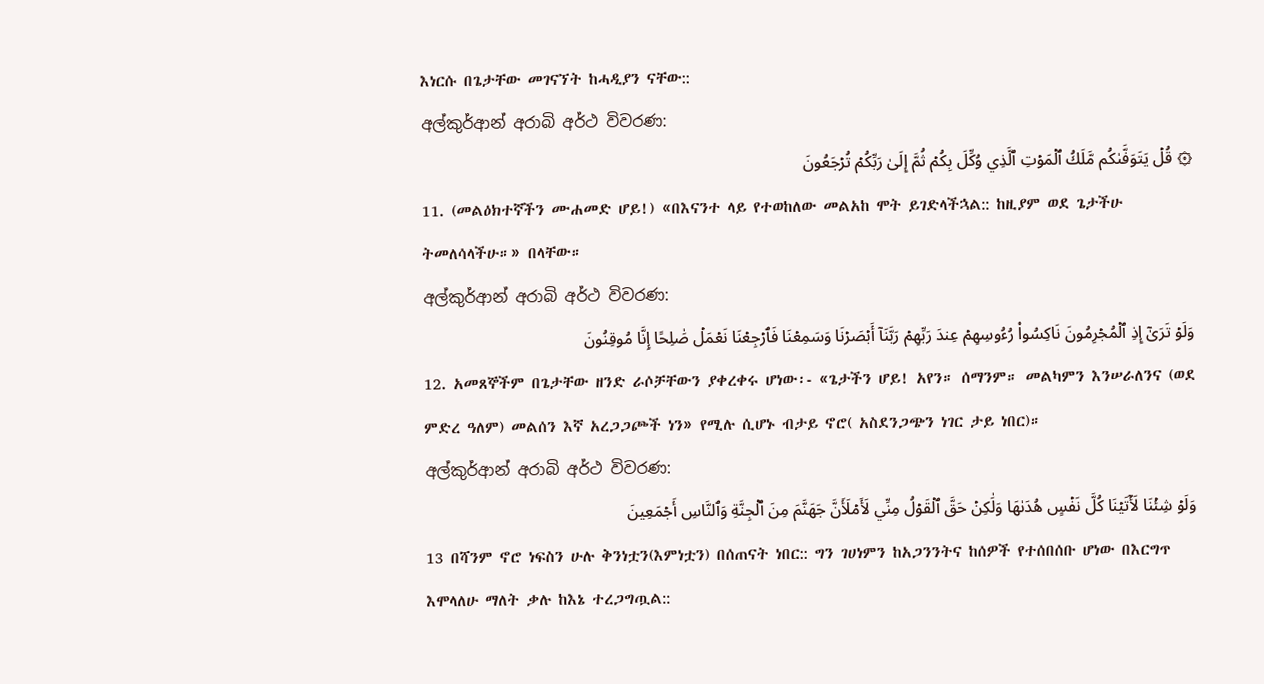እነርሱ በጌታቸው መገናኘት ከሓዲያን ናቸው::
අල්කුර්ආන් අරාබි අර්ථ විවරණ:
۞ قُلۡ يَتَوَفَّىٰكُم مَّلَكُ ٱلۡمَوۡتِ ٱلَّذِي وُكِّلَ بِكُمۡ ثُمَّ إِلَىٰ رَبِّكُمۡ تُرۡجَعُونَ
11. (መልዕክተኛችን ሙሐመድ ሆይ!) «በእናንተ ላይ የተወከለው መልአከ ሞት ይገድላችኋል:: ከዚያም ወደ ጌታችሁ ትመለሳላችሁ።» በላቸው።
අල්කුර්ආන් අරාබි අර්ථ විවරණ:
وَلَوۡ تَرَىٰٓ إِذِ ٱلۡمُجۡرِمُونَ نَاكِسُواْ رُءُوسِهِمۡ عِندَ رَبِّهِمۡ رَبَّنَآ أَبۡصَرۡنَا وَسَمِعۡنَا فَٱرۡجِعۡنَا نَعۡمَلۡ صَٰلِحًا إِنَّا مُوقِنُونَ
12. አመጸኞችም በጌታቸው ዘንድ ራሶቻቸውን ያቀረቀሩ ሆነው፡‐ «ጌታችን ሆይ! አየን። ሰማንም። መልካምን እንሠራለንና (ወደ ምድረ ዓለም) መልሰን እኛ አረጋጋጮች ነን» የሚሉ ሲሆኑ ብታይ ኖሮ( አስደንጋጭን ነገር ታይ ነበር)።
අල්කුර්ආන් අරාබි අර්ථ විවරණ:
وَلَوۡ شِئۡنَا لَأٓتَيۡنَا كُلَّ نَفۡسٍ هُدَىٰهَا وَلَٰكِنۡ حَقَّ ٱلۡقَوۡلُ مِنِّي لَأَمۡلَأَنَّ جَهَنَّمَ مِنَ ٱلۡجِنَّةِ وَٱلنَّاسِ أَجۡمَعِينَ
13 በሻንም ኖሮ ነፍስን ሁሉ ቅንነቷን(እምነቷን) በሰጠናት ነበር:: ግን ገሀነምን ከአጋንንትና ከሰዎች የተሰበሰቡ ሆነው በእርግጥ እሞላለሁ ማለት ቃሉ ከእኔ ተረጋግጧል::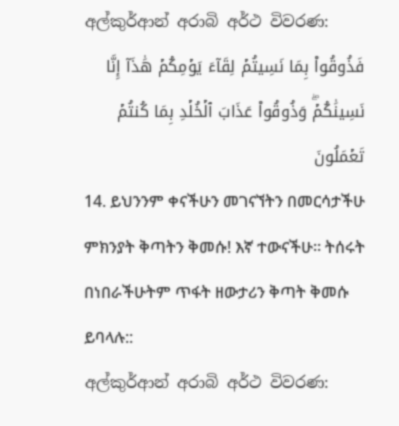අල්කුර්ආන් අරාබි අර්ථ විවරණ:
فَذُوقُواْ بِمَا نَسِيتُمۡ لِقَآءَ يَوۡمِكُمۡ هَٰذَآ إِنَّا نَسِينَٰكُمۡۖ وَذُوقُواْ عَذَابَ ٱلۡخُلۡدِ بِمَا كُنتُمۡ تَعۡمَلُونَ
14. ይህንንም ቀናችሁን መገናኘትን በመርሳታችሁ ምክንያት ቅጣትን ቅመሱ! እኛ ተውናችሁ። ትሰሩት በነበራችሁትም ጥፋት ዘውታሪን ቅጣት ቅመሱ ይባላሉ::
අල්කුර්ආන් අරාබි අර්ථ විවරණ: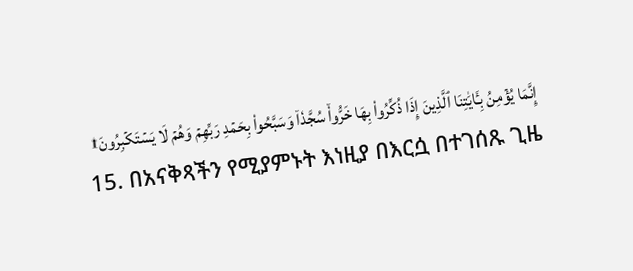إِنَّمَا يُؤۡمِنُ بِـَٔايَٰتِنَا ٱلَّذِينَ إِذَا ذُكِّرُواْ بِهَا خَرُّواْۤ سُجَّدٗاۤ وَسَبَّحُواْ بِحَمۡدِ رَبِّهِمۡ وَهُمۡ لَا يَسۡتَكۡبِرُونَ۩
15. በአናቅጻችን የሚያምኑት እነዚያ በእርሷ በተገሰጹ ጊዜ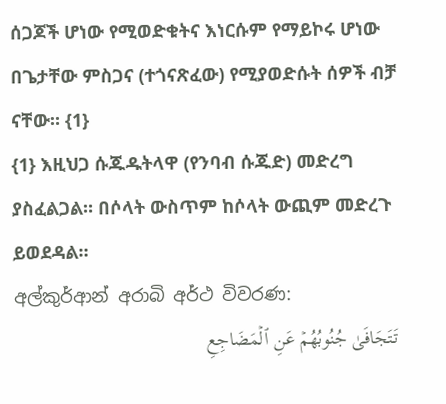ሰጋጆች ሆነው የሚወድቁትና እነርሱም የማይኮሩ ሆነው በጌታቸው ምስጋና (ተጎናጽፈው) የሚያወድሱት ሰዎች ብቻ ናቸው። {1}
{1} እዚህጋ ሱጁዱትላዋ (የንባብ ሱጁድ) መድረግ ያስፈልጋል። በሶላት ውስጥም ከሶላት ውጪም መድረጉ ይወደዳል።
අල්කුර්ආන් අරාබි අර්ථ විවරණ:
تَتَجَافَىٰ جُنُوبُهُمۡ عَنِ ٱلۡمَضَاجِعِ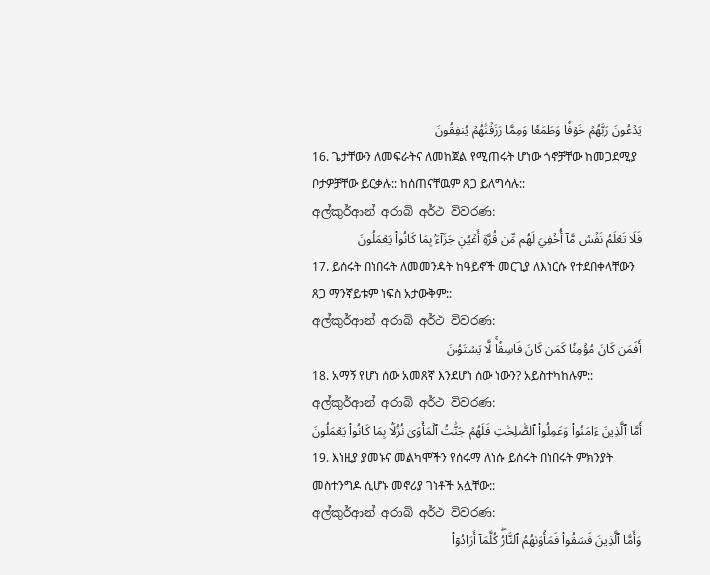يَدۡعُونَ رَبَّهُمۡ خَوۡفٗا وَطَمَعٗا وَمِمَّا رَزَقۡنَٰهُمۡ يُنفِقُونَ
16. ጌታቸውን ለመፍራትና ለመከጀል የሚጠሩት ሆነው ጎኖቻቸው ከመጋደሚያ ቦታዎቻቸው ይርቃሉ:: ከሰጠናቸዉም ጸጋ ይለግሳሉ::
අල්කුර්ආන් අරාබි අර්ථ විවරණ:
فَلَا تَعۡلَمُ نَفۡسٞ مَّآ أُخۡفِيَ لَهُم مِّن قُرَّةِ أَعۡيُنٖ جَزَآءَۢ بِمَا كَانُواْ يَعۡمَلُونَ
17. ይሰሩት በነበሩት ለመመንዳት ከዓይኖች መርጊያ ለእነርሱ የተደበቀላቸውን ጸጋ ማንኛይቱም ነፍስ አታውቅም::
අල්කුර්ආන් අරාබි අර්ථ විවරණ:
أَفَمَن كَانَ مُؤۡمِنٗا كَمَن كَانَ فَاسِقٗاۚ لَّا يَسۡتَوُۥنَ
18. አማኝ የሆነ ሰው አመጸኛ እንደሆነ ሰው ነውን? አይስተካከሉም::
අල්කුර්ආන් අරාබි අර්ථ විවරණ:
أَمَّا ٱلَّذِينَ ءَامَنُواْ وَعَمِلُواْ ٱلصَّٰلِحَٰتِ فَلَهُمۡ جَنَّٰتُ ٱلۡمَأۡوَىٰ نُزُلَۢا بِمَا كَانُواْ يَعۡمَلُونَ
19. እነዚያ ያመኑና መልካሞችን የሰሩማ ለነሱ ይሰሩት በነበሩት ምክንያት መስተንግዶ ሲሆኑ መኖሪያ ገነቶች አሏቸው::
අල්කුර්ආන් අරාබි අර්ථ විවරණ:
وَأَمَّا ٱلَّذِينَ فَسَقُواْ فَمَأۡوَىٰهُمُ ٱلنَّارُۖ كُلَّمَآ أَرَادُوٓاْ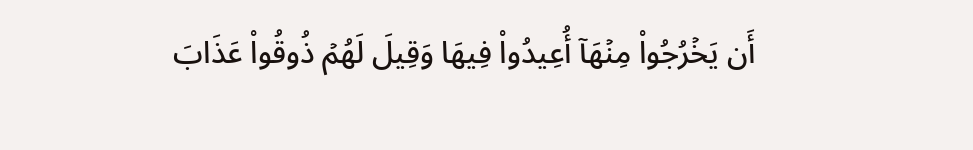أَن يَخۡرُجُواْ مِنۡهَآ أُعِيدُواْ فِيهَا وَقِيلَ لَهُمۡ ذُوقُواْ عَذَابَ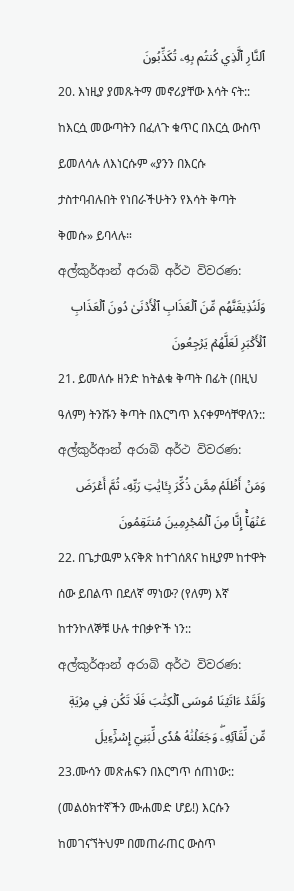ٱلنَّارِ ٱلَّذِي كُنتُم بِهِۦ تُكَذِّبُونَ
20. እነዚያ ያመጹትማ መኖሪያቸው እሳት ናት:: ከእርሷ መውጣትን በፈለጉ ቁጥር በእርሷ ውስጥ ይመለሳሉ ለእነርሱም «ያንን በእርሱ ታስተባብሉበት የነበራችሁትን የእሳት ቅጣት ቅመሱ» ይባላሉ።
අල්කුර්ආන් අරාබි අර්ථ විවරණ:
وَلَنُذِيقَنَّهُم مِّنَ ٱلۡعَذَابِ ٱلۡأَدۡنَىٰ دُونَ ٱلۡعَذَابِ ٱلۡأَكۡبَرِ لَعَلَّهُمۡ يَرۡجِعُونَ
21. ይመለሱ ዘንድ ከትልቁ ቅጣት በፊት (በዚህ ዓለም) ትንሹን ቅጣት በእርግጥ እናቀምሳቸዋለን::
අල්කුර්ආන් අරාබි අර්ථ විවරණ:
وَمَنۡ أَظۡلَمُ مِمَّن ذُكِّرَ بِـَٔايَٰتِ رَبِّهِۦ ثُمَّ أَعۡرَضَ عَنۡهَآۚ إِنَّا مِنَ ٱلۡمُجۡرِمِينَ مُنتَقِمُونَ
22. በጌታዉም አናቅጽ ከተገሰጸና ከዚያም ከተዋት ሰው ይበልጥ በደለኛ ማነው? (የለም) እኛ ከተንኮለኞቹ ሁሉ ተበቃዮች ነን::
අල්කුර්ආන් අරාබි අර්ථ විවරණ:
وَلَقَدۡ ءَاتَيۡنَا مُوسَى ٱلۡكِتَٰبَ فَلَا تَكُن فِي مِرۡيَةٖ مِّن لِّقَآئِهِۦۖ وَجَعَلۡنَٰهُ هُدٗى لِّبَنِيٓ إِسۡرَٰٓءِيلَ
23.ሙሳን መጽሐፍን በእርግጥ ሰጠነው:: (መልዕክተኛችን ሙሐመድ ሆይ!) እርሱን ከመገናኘትህም በመጠራጠር ውስጥ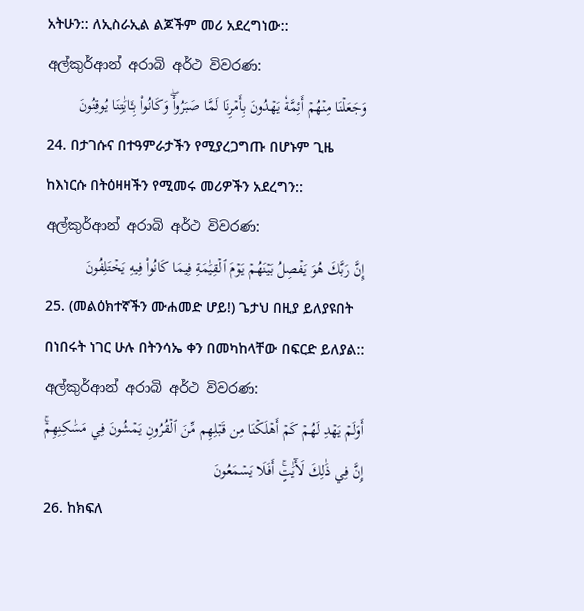አትሁን:: ለኢስራኢል ልጆችም መሪ አደረግነው::
අල්කුර්ආන් අරාබි අර්ථ විවරණ:
وَجَعَلۡنَا مِنۡهُمۡ أَئِمَّةٗ يَهۡدُونَ بِأَمۡرِنَا لَمَّا صَبَرُواْۖ وَكَانُواْ بِـَٔايَٰتِنَا يُوقِنُونَ
24. በታገሱና በተዓምራታችን የሚያረጋግጡ በሆኑም ጊዜ ከእነርሱ በትዕዛዛችን የሚመሩ መሪዎችን አደረግን::
අල්කුර්ආන් අරාබි අර්ථ විවරණ:
إِنَّ رَبَّكَ هُوَ يَفۡصِلُ بَيۡنَهُمۡ يَوۡمَ ٱلۡقِيَٰمَةِ فِيمَا كَانُواْ فِيهِ يَخۡتَلِفُونَ
25. (መልዕክተኛችን ሙሐመድ ሆይ!) ጌታህ በዚያ ይለያዩበት በነበሩት ነገር ሁሉ በትንሳኤ ቀን በመካከላቸው በፍርድ ይለያል::
අල්කුර්ආන් අරාබි අර්ථ විවරණ:
أَوَلَمۡ يَهۡدِ لَهُمۡ كَمۡ أَهۡلَكۡنَا مِن قَبۡلِهِم مِّنَ ٱلۡقُرُونِ يَمۡشُونَ فِي مَسَٰكِنِهِمۡۚ إِنَّ فِي ذَٰلِكَ لَأٓيَٰتٍۚ أَفَلَا يَسۡمَعُونَ
26. ከክፍለ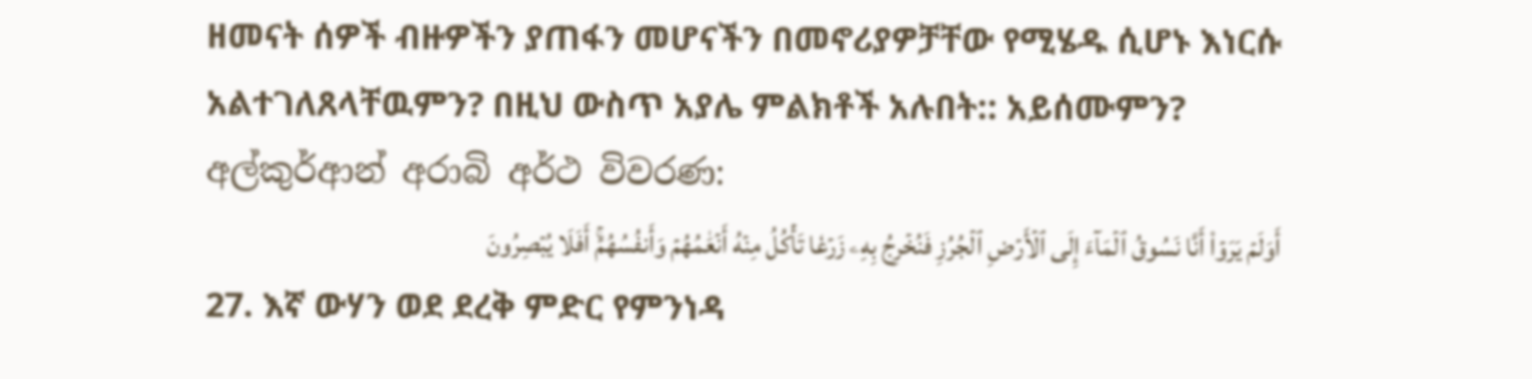ዘመናት ሰዎች ብዙዎችን ያጠፋን መሆናችን በመኖሪያዎቻቸው የሚሄዱ ሲሆኑ እነርሱ አልተገለጸላቸዉምን? በዚህ ውስጥ አያሌ ምልክቶች አሉበት:: አይሰሙምን?
අල්කුර්ආන් අරාබි අර්ථ විවරණ:
أَوَلَمۡ يَرَوۡاْ أَنَّا نَسُوقُ ٱلۡمَآءَ إِلَى ٱلۡأَرۡضِ ٱلۡجُرُزِ فَنُخۡرِجُ بِهِۦ زَرۡعٗا تَأۡكُلُ مِنۡهُ أَنۡعَٰمُهُمۡ وَأَنفُسُهُمۡۚ أَفَلَا يُبۡصِرُونَ
27. እኛ ውሃን ወደ ደረቅ ምድር የምንነዳ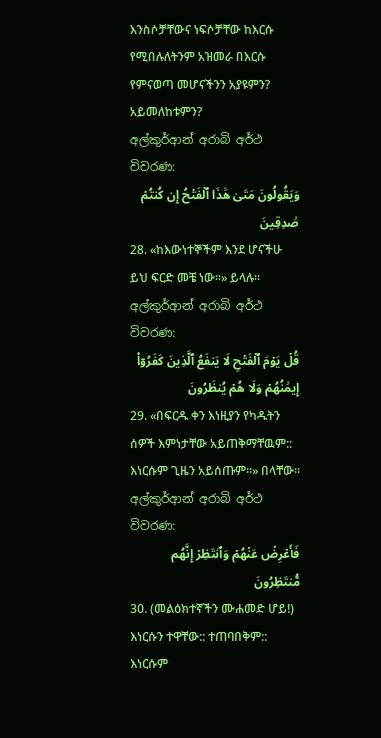እንስሶቻቸውና ነፍሶቻቸው ከእርሱ የሚበሉለትንም አዝመራ በእርሱ የምናወጣ መሆናችንን አያዩምን? አይመለከቱምን?
අල්කුර්ආන් අරාබි අර්ථ විවරණ:
وَيَقُولُونَ مَتَىٰ هَٰذَا ٱلۡفَتۡحُ إِن كُنتُمۡ صَٰدِقِينَ
28. «ከእውነተኞችም እንደ ሆናችሁ ይህ ፍርድ መቼ ነው።» ይላሉ።
අල්කුර්ආන් අරාබි අර්ථ විවරණ:
قُلۡ يَوۡمَ ٱلۡفَتۡحِ لَا يَنفَعُ ٱلَّذِينَ كَفَرُوٓاْ إِيمَٰنُهُمۡ وَلَا هُمۡ يُنظَرُونَ
29. «በፍርዱ ቀን እነዚያን የካዱትን ሰዎች እምነታቸው አይጠቅማቸዉም:: እነርሱም ጊዜን አይሰጡም።» በላቸው።
අල්කුර්ආන් අරාබි අර්ථ විවරණ:
فَأَعۡرِضۡ عَنۡهُمۡ وَٱنتَظِرۡ إِنَّهُم مُّنتَظِرُونَ
30. (መልዕክተኛችን ሙሐመድ ሆይ!) እነርሱን ተዋቸው:: ተጠባበቅም:: እነርሱም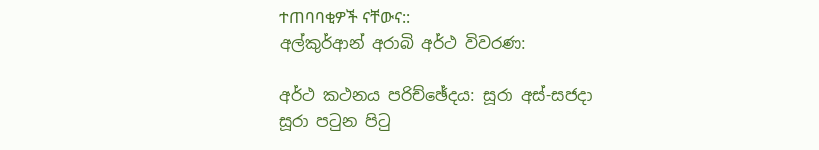ተጠባባቂዎች ናቸውና::
අල්කුර්ආන් අරාබි අර්ථ විවරණ:

අර්ථ කථනය පරිච්ඡේදය: සූරා අස්-සජදා
සූරා පටුන පිටු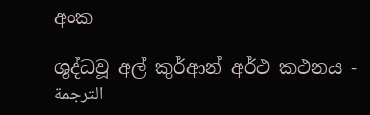අංක

ශුද්ධවූ අල් කුර්ආන් අර්ථ කථනය - الترجمة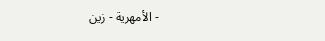الأمهرية - زين -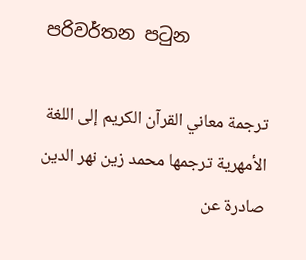පරිවර්තන පටුන

ترجمة معاني القرآن الكريم إلى اللغة الأمهرية ترجمها محمد زين نهر الدين صادرة عن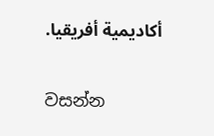أكاديمية أفريقيا.

වසන්න